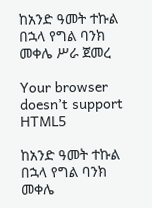ከአንድ ዓመት ተኩል በኋላ የግል ባንክ መቀሌ ሥራ ጀመረ

Your browser doesn’t support HTML5

ከአንድ ዓመት ተኩል በኋላ የግል ባንክ መቀሌ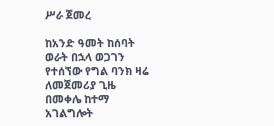ሥራ ጀመረ

ከአንድ ዓመት ከሰባት ወራት በኋላ ወጋገን የተሰኘው የግል ባንክ ዛሬ ለመጀመሪያ ጊዜ በመቀሌ ከተማ አገልግሎት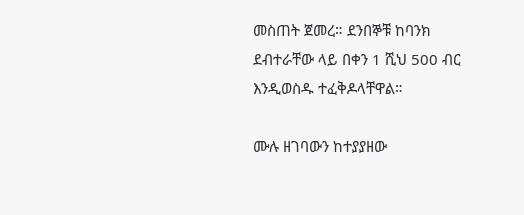መስጠት ጀመረ። ደንበኞቹ ከባንክ ደብተራቸው ላይ በቀን 1 ሺህ 500 ብር እንዲወስዱ ተፈቅዶላቸዋል።

ሙሉ ዘገባውን ከተያያዘው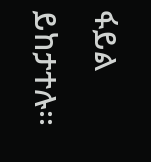ፋይል ይከታተሉ፡፡